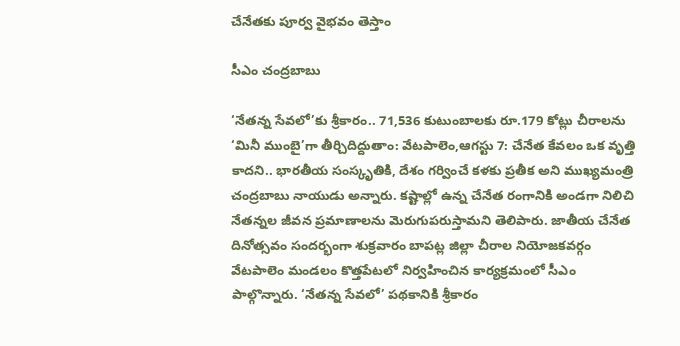చేనేతకు పూర్వ వైభవం తెస్తాం

సీఎం చంద్రబాబు

‘నేతన్న సేవలో’కు శ్రీకారం.. 71,536 కుటుంబాలకు రూ.179 కోట్లు చీరాలను ‘మినీ ముంబై’గా తీర్చిదిద్దుతాం: వేటపాలెం,ఆగస్టు 7: చేనేత కేవలం ఒక వృత్తి కాదని.. భారతీయ సంస్కృతికి, దేశం గర్వించే కళకు ప్రతీక అని ముఖ్యమంత్రి చంద్రబాబు నాయుడు అన్నారు. కష్టాల్లో ఉన్న చేనేత రంగానికి అండగా నిలిచి నేతన్నల జీవన ప్రమాణాలను మెరుగుపరుస్తామని తెలిపారు. జాతీయ చేనేత దినోత్సవం సందర్భంగా శుక్రవారం బాపట్ల జిల్లా చీరాల నియోజకవర్గం వేటపాలెం మండలం కొత్తపేటలో నిర్వహించిన కార్యక్రమంలో సీఎం పాల్గొన్నారు. ‘నేతన్న సేవలో’ పథకానికి శ్రీకారం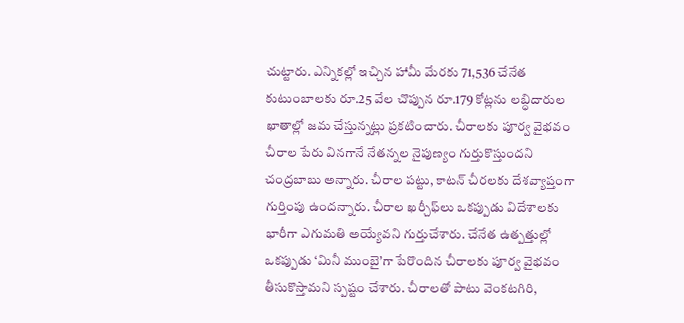చుట్టారు. ఎన్నికల్లో ఇచ్చిన హామీ మేరకు 71,536 చేనేత కుటుంబాలకు రూ.25 వేల చొప్పున రూ.179 కోట్లను లబ్ధిదారుల ఖాతాల్లో జమ చేస్తున్నట్లు ప్రకటించారు. చీరాలకు పూర్వ వైభవం చీరాల పేరు వినగానే నేతన్నల నైపుణ్యం గుర్తుకొస్తుందని చంద్రబాబు అన్నారు. చీరాల పట్టు, కాటన్‌ చీరలకు దేశవ్యాప్తంగా గుర్తింపు ఉందన్నారు. చీరాల ఖర్చీఫ్‌లు ఒకప్పుడు విదేశాలకు భారీగా ఎగుమతి అయ్యేవని గుర్తుచేశారు. చేనేత ఉత్పత్తుల్లో ఒకప్పుడు ‘మినీ ముంబై’గా పేరొందిన చీరాలకు పూర్వ వైభవం తీసుకొస్తామని స్పష్టం చేశారు. చీరాలతో పాటు వెంకటగిరి,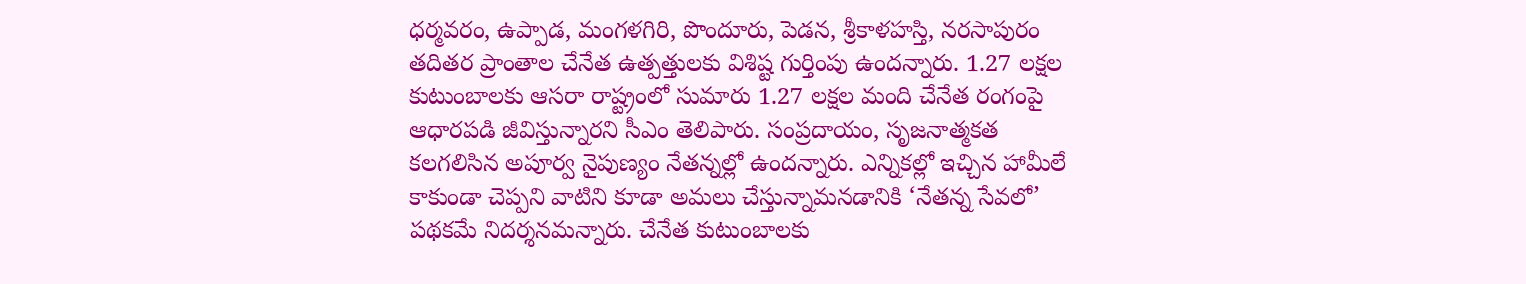ధర్మవరం, ఉప్పాడ, మంగళగిరి, పొందూరు, పెడన, శ్రీకాళహస్తి, నరసాపురం తదితర ప్రాంతాల చేనేత ఉత్పత్తులకు విశిష్ట గుర్తింపు ఉందన్నారు. 1.27 లక్షల కుటుంబాలకు ఆసరా రాష్ట్రంలో సుమారు 1.27 లక్షల మంది చేనేత రంగంపై ఆధారపడి జీవిస్తున్నారని సీఎం తెలిపారు. సంప్రదాయం, సృజనాత్మకత కలగలిసిన అపూర్వ నైపుణ్యం నేతన్నల్లో ఉందన్నారు. ఎన్నికల్లో ఇచ్చిన హామీలే కాకుండా చెప్పని వాటిని కూడా అమలు చేస్తున్నామనడానికి ‘నేతన్న సేవలో’ పథకమే నిదర్శనమన్నారు. చేనేత కుటుంబాలకు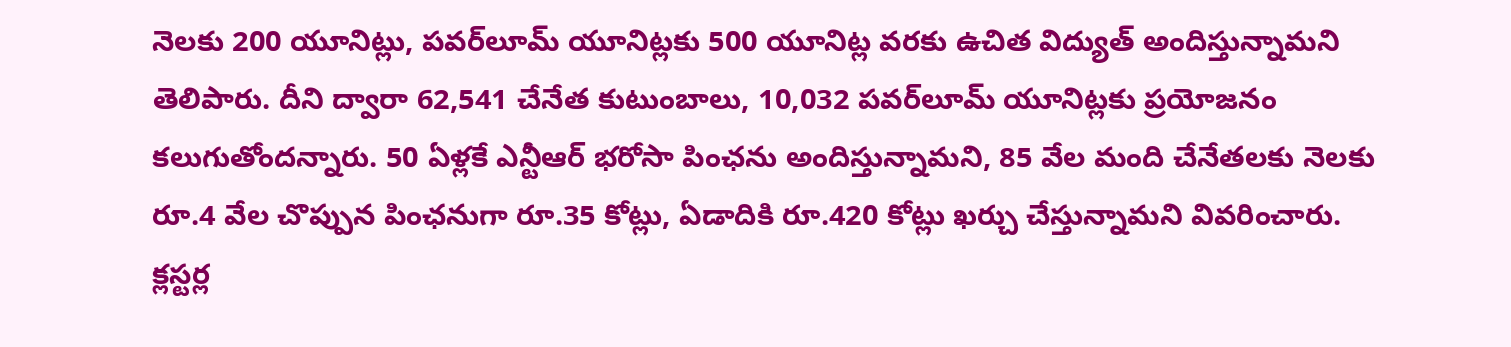నెలకు 200 యూనిట్లు, పవర్‌లూమ్‌ యూనిట్లకు 500 యూనిట్ల వరకు ఉచిత విద్యుత్ అందిస్తున్నామని తెలిపారు. దీని ద్వారా 62,541 చేనేత కుటుంబాలు, 10,032 పవర్‌లూమ్‌ యూనిట్లకు ప్రయోజనం కలుగుతోందన్నారు. 50 ఏళ్లకే ఎన్టీఆర్‌ భరోసా పింఛను అందిస్తున్నామని, 85 వేల మంది చేనేతలకు నెలకు రూ.4 వేల చొప్పున పింఛనుగా రూ.35 కోట్లు, ఏడాదికి రూ.420 కోట్లు ఖర్చు చేస్తున్నామని వివరించారు. క్లస్టర్ల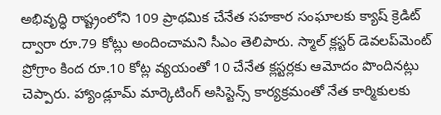అభివృద్ధి రాష్ట్రంలోని 109 ప్రాథమిక చేనేత సహకార సంఘాలకు క్యాష్‌ క్రెడిట్‌ ద్వారా రూ.79 కోట్లు అందించామని సీఎం తెలిపారు. స్మాల్‌ క్లస్టర్‌ డెవలప్‌మెంట్‌ ప్రోగ్రాం కింద రూ.10 కోట్ల వ్యయంతో 10 చేనేత క్లస్టర్లకు ఆమోదం పొందినట్లు చెప్పారు. హ్యాండ్లూమ్‌ మార్కెటింగ్‌ అసిస్టెన్స్‌ కార్యక్రమంతో నేత కార్మికులకు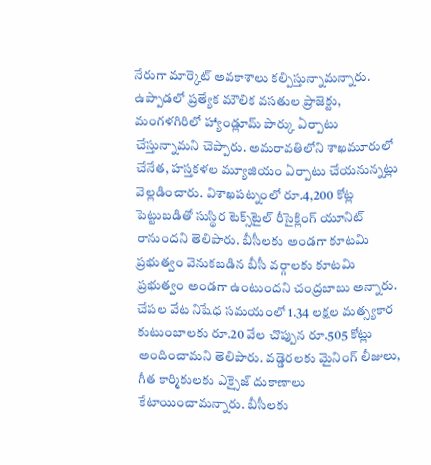నేరుగా మార్కెట్‌ అవకాశాలు కల్పిస్తున్నామన్నారు. ఉప్పాడలో ప్రత్యేక మౌలిక వసతుల ప్రాజెక్టు, మంగళగిరిలో హ్యాండ్లూమ్‌ పార్కు ఏర్పాటు చేస్తున్నామని చెప్పారు. అమరావతిలోని శాఖమూరులో చేనేత, హస్తకళల మ్యూజియం ఏర్పాటు చేయనున్నట్లు వెల్లడించారు. విశాఖపట్నంలో రూ.4,200 కోట్ల పెట్టుబడితో సుస్థిర టెక్స్‌టైల్‌ రీసైక్లింగ్‌ యూనిట్‌ రానుందని తెలిపారు. బీసీలకు అండగా కూటమి ప్రభుత్వం వెనుకబడిన బీసీ వర్గాలకు కూటమి ప్రభుత్వం అండగా ఉంటుందని చంద్రబాబు అన్నారు. చేపల వేట నిషేధ సమయంలో 1.34 లక్షల మత్స్యకార కుటుంబాలకు రూ.20 వేల చొప్పున రూ.505 కోట్లు అందించామని తెలిపారు. వడ్డెరలకు మైనింగ్‌ లీజులు, గీత కార్మికులకు ఎక్సైజ్‌ దుకాణాలు కేటాయించామన్నారు. బీసీలకు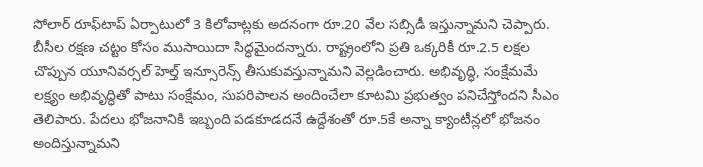సోలార్‌ రూఫ్‌టాప్‌ ఏర్పాటులో 3 కిలోవాట్లకు అదనంగా రూ.20 వేల సబ్సిడీ ఇస్తున్నామని చెప్పారు. బీసీల రక్షణ చట్టం కోసం ముసాయిదా సిద్ధమైందన్నారు. రాష్ట్రంలోని ప్రతి ఒక్కరికీ రూ.2.5 లక్షల చొప్పున యూనివర్సల్‌ హెల్త్‌ ఇన్సూరెన్స్‌ తీసుకువస్తున్నామని వెల్లడించారు. అభివృద్ధి, సంక్షేమమే లక్ష్యం అభివృద్ధితో పాటు సంక్షేమం, సుపరిపాలన అందించేలా కూటమి ప్రభుత్వం పనిచేస్తోందని సీఎం తెలిపారు. పేదలు భోజనానికి ఇబ్బంది పడకూడదనే ఉద్దేశంతో రూ.5కే అన్నా క్యాంటీన్లలో భోజనం అందిస్తున్నామని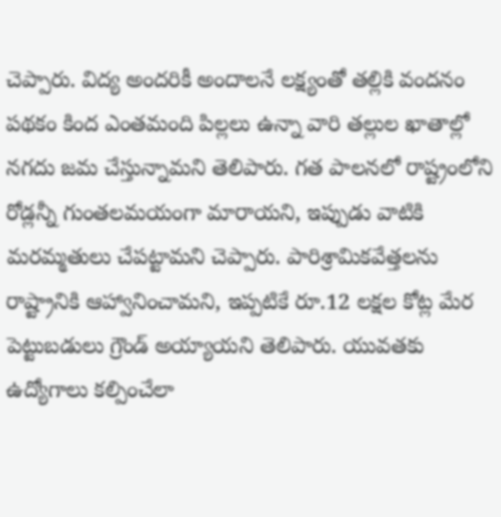చెప్పారు. విద్య అందరికీ అందాలనే లక్ష్యంతో తల్లికి వందనం పథకం కింద ఎంతమంది పిల్లలు ఉన్నా వారి తల్లుల ఖాతాల్లో నగదు జమ చేస్తున్నామని తెలిపారు. గత పాలనలో రాష్ట్రంలోని రోడ్లన్నీ గుంతలమయంగా మారాయని, ఇప్పుడు వాటికి మరమ్మతులు చేపట్టామని చెప్పారు. పారిశ్రామికవేత్తలను రాష్ట్రానికి ఆహ్వానించామని, ఇప్పటికే రూ.12 లక్షల కోట్ల మేర పెట్టుబడులు గ్రౌండ్‌ అయ్యాయని తెలిపారు. యువతకు ఉద్యోగాలు కల్పించేలా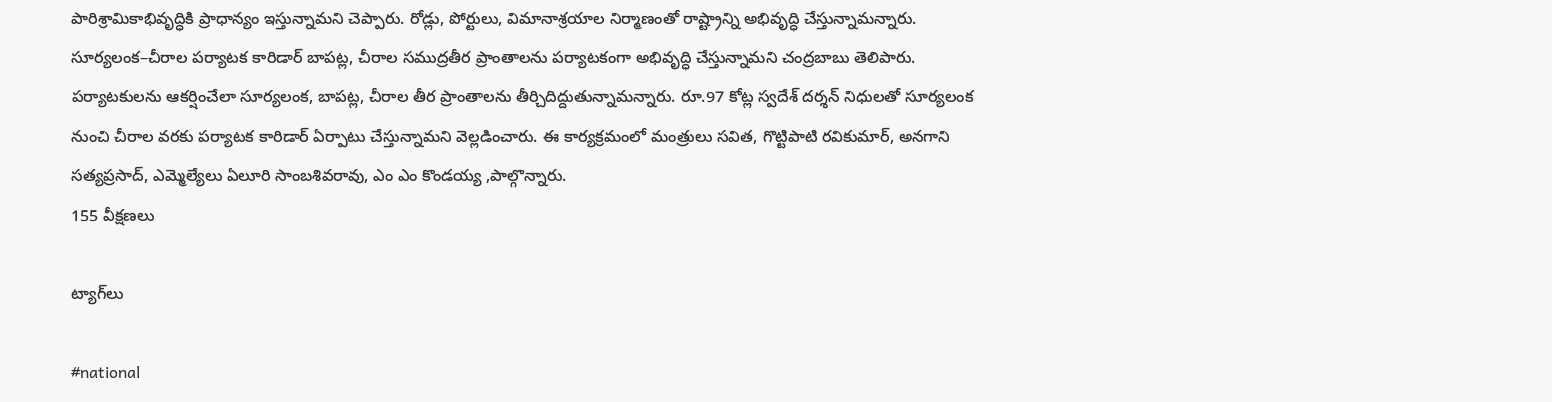పారిశ్రామికాభివృద్ధికి ప్రాధాన్యం ఇస్తున్నామని చెప్పారు. రోడ్లు, పోర్టులు, విమానాశ్రయాల నిర్మాణంతో రాష్ట్రాన్ని అభివృద్ధి చేస్తున్నామన్నారు. సూర్యలంక–చీరాల పర్యాటక కారిడార్‌ బాపట్ల, చీరాల సముద్రతీర ప్రాంతాలను పర్యాటకంగా అభివృద్ధి చేస్తున్నామని చంద్రబాబు తెలిపారు. పర్యాటకులను ఆకర్షించేలా సూర్యలంక, బాపట్ల, చీరాల తీర ప్రాంతాలను తీర్చిదిద్దుతున్నామన్నారు. రూ.97 కోట్ల స్వదేశ్‌ దర్శన్‌ నిధులతో సూర్యలంక నుంచి చీరాల వరకు పర్యాటక కారిడార్‌ ఏర్పాటు చేస్తున్నామని వెల్లడించారు. ఈ కార్యక్రమంలో మంత్రులు సవిత, గొట్టిపాటి రవికుమార్, అనగాని సత్యప్రసాద్, ఎమ్మెల్యేలు ఏలూరి సాంబశివరావు, ఎం ఎం కొండయ్య ,పాల్గొన్నారు.
155 వీక్షణలు

ట్యాగ్‌లు

#national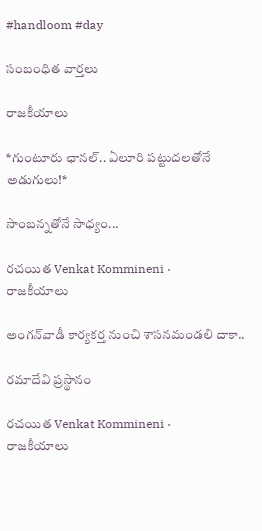#handloom #day

సంబంధిత వార్తలు

రాజకీయాలు

*గుంటూరు ఛానల్‌.. ఏలూరి పట్టుదలతోనే అడుగులు!*

సాంబన్నతోనే సాధ్యం...

రచయిత Venkat Kommineni ·
రాజకీయాలు

అంగన్‌వాడీ కార్యకర్త నుంచి శాసనమండలి దాకా..

రమాదేవి ప్రస్థానం

రచయిత Venkat Kommineni ·
రాజకీయాలు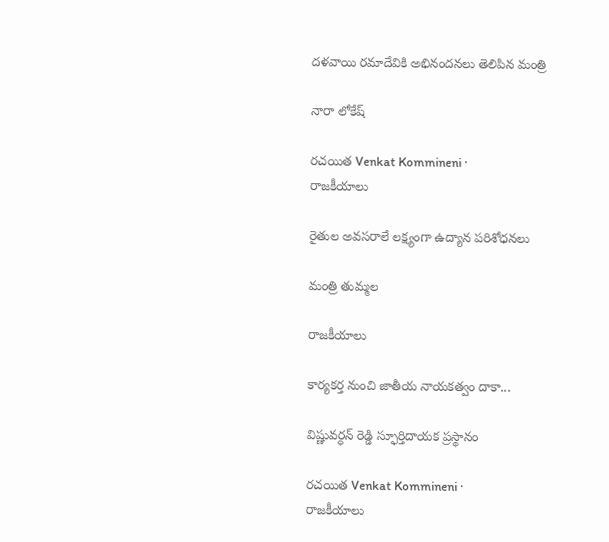దళవాయి రమాదేవికి అభినందనలు తెలిపిన మంత్రి

నారా లోకేష్

రచయిత Venkat Kommineni ·
రాజకీయాలు

రైతుల అవసరాలే లక్ష్యంగా ఉద్యాన పరిశోధనలు

మంత్రి తుమ్మల

రాజకీయాలు

కార్యకర్త నుంచి జాతీయ నాయకత్వం దాకా...

విష్ణువర్ధన్ రెడ్డి స్ఫూర్తిదాయక ప్రస్థానం

రచయిత Venkat Kommineni ·
రాజకీయాలు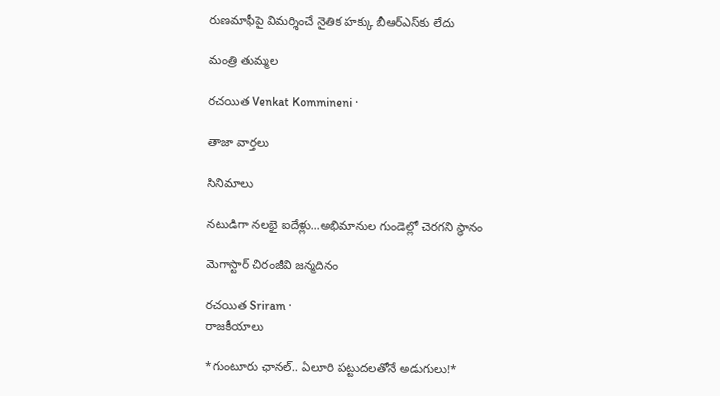రుణమాఫీపై విమర్శించే నైతిక హక్కు బీఆర్ఎస్‌కు లేదు

మంత్రి తుమ్మల

రచయిత Venkat Kommineni ·

తాజా వార్తలు

సినిమాలు

నటుడిగా నలభై ఐదేళ్లు...అభిమానుల గుండెల్లో చెరగని స్థానం

మెగాస్టార్ చిరంజీవి జన్మదినం

రచయిత Sriram ·
రాజకీయాలు

*గుంటూరు ఛానల్‌.. ఏలూరి పట్టుదలతోనే అడుగులు!*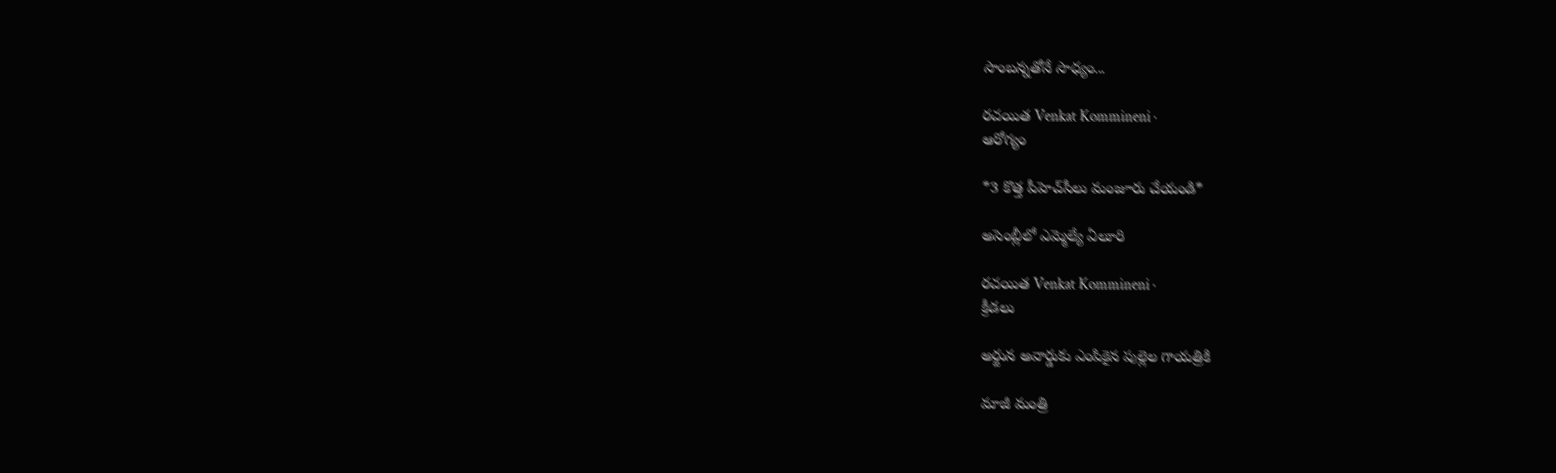సాంబన్నతోనే సాధ్యం...

రచయిత Venkat Kommineni ·
ఆరోగ్యం

*3 కొత్త పీహెచ్‌సీలు మంజూరు చేయండి*

అసెంబ్లీలో ఎమ్మెల్యే ఏలూరి

రచయిత Venkat Kommineni ·
క్రీడలు

అర్జున అవార్డుకు ఎంపికైన పుల్లెల గాయత్రికి

మాజీ మంత్రి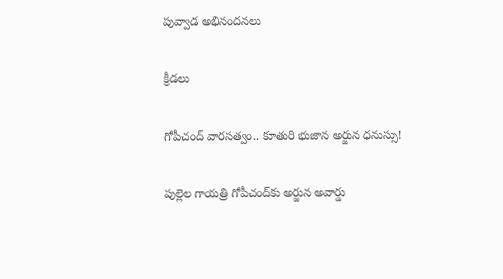పువ్వాడ అభినందనలు

క్రీడలు

గోపీచంద్ వారసత్వం.. కూతురి భుజాన అర్జున ధనుస్సు!

పుల్లెల గాయత్రి గోపీచంద్‌కు అర్జున అవార్డు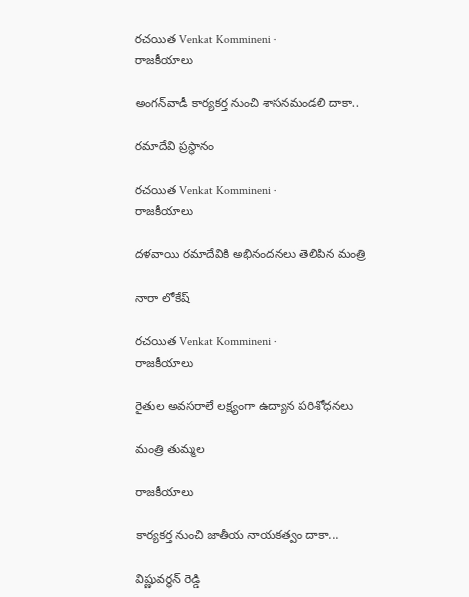రచయిత Venkat Kommineni ·
రాజకీయాలు

అంగన్‌వాడీ కార్యకర్త నుంచి శాసనమండలి దాకా..

రమాదేవి ప్రస్థానం

రచయిత Venkat Kommineni ·
రాజకీయాలు

దళవాయి రమాదేవికి అభినందనలు తెలిపిన మంత్రి

నారా లోకేష్

రచయిత Venkat Kommineni ·
రాజకీయాలు

రైతుల అవసరాలే లక్ష్యంగా ఉద్యాన పరిశోధనలు

మంత్రి తుమ్మల

రాజకీయాలు

కార్యకర్త నుంచి జాతీయ నాయకత్వం దాకా...

విష్ణువర్ధన్ రెడ్డి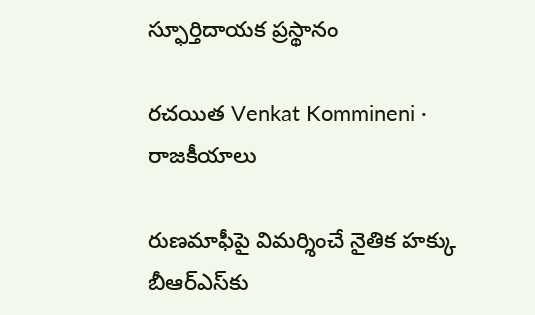స్ఫూర్తిదాయక ప్రస్థానం

రచయిత Venkat Kommineni ·
రాజకీయాలు

రుణమాఫీపై విమర్శించే నైతిక హక్కు బీఆర్ఎస్‌కు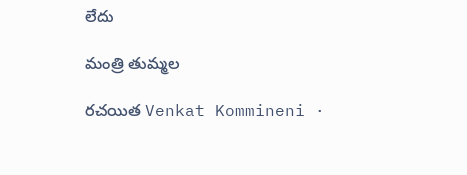లేదు

మంత్రి తుమ్మల

రచయిత Venkat Kommineni ·